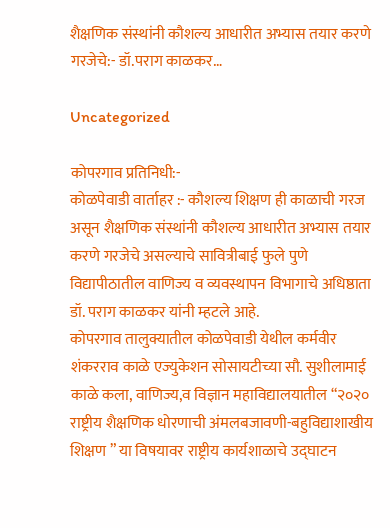शैक्षणिक संस्थांनी कौशल्य आधारीत अभ्यास तयार करणे गरजेचे:- डॉ.पराग काळकर…

Uncategorized

कोपरगाव प्रतिनिधी:-
कोळपेवाडी वार्ताहर :- कौशल्य शिक्षण ही काळाची गरज असून शैक्षणिक संस्थांनी कौशल्य आधारीत अभ्यास तयार करणे गरजेचे असल्याचे सावित्रीबाई फुले पुणे विद्यापीठातील वाणिज्य व व्यवस्थापन विभागाचे अधिष्ठाता डॉ. पराग काळकर यांनी म्हटले आहे.
कोपरगाव तालुक्यातील कोळपेवाडी येथील कर्मवीर शंकरराव काळे एज्युकेशन सोसायटीच्या सौ. सुशीलामाई काळे कला, वाणिज्य,व विज्ञान महाविद्यालयातील “२०२० राष्ट्रीय शैक्षणिक धोरणाची अंमलबजावणी-बहुविद्याशाखीय शिक्षण ” या विषयावर राष्ट्रीय कार्यशाळाचे उद्घाटन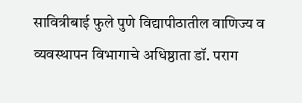सावित्रीबाई फुले पुणे विद्यापीठातील वाणिज्य व व्यवस्थापन विभागाचे अधिष्ठाता डॉ. पराग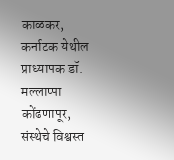काळकर, कर्नाटक येथील प्राध्यापक डॉ. मल्लाप्पा कोंढणापूर, संस्थेचे विश्वस्त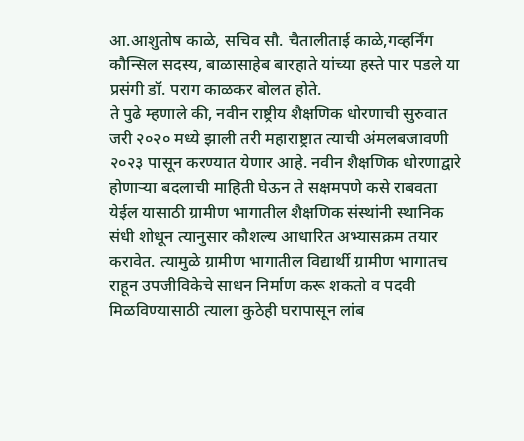आ.आशुतोष काळे, सचिव सौ. चैतालीताई काळे,गव्हर्निंग कौन्सिल सदस्य, बाळासाहेब बारहाते यांच्या हस्ते पार पडले या प्रसंगी डॉ. पराग काळकर बोलत होते.
ते पुढे म्हणाले की, नवीन राष्ट्रीय शैक्षणिक धोरणाची सुरुवात जरी २०२० मध्ये झाली तरी महाराष्ट्रात त्याची अंमलबजावणी २०२३ पासून करण्यात येणार आहे. नवीन शैक्षणिक धोरणाद्वारे होणाऱ्या बदलाची माहिती घेऊन ते सक्षमपणे कसे राबवता येईल यासाठी ग्रामीण भागातील शैक्षणिक संस्थांनी स्थानिक संधी शोधून त्यानुसार कौशल्य आधारित अभ्यासक्रम तयार करावेत. त्यामुळे ग्रामीण भागातील विद्यार्थी ग्रामीण भागातच राहून उपजीविकेचे साधन निर्माण करू शकतो व पदवी मिळविण्यासाठी त्याला कुठेही घरापासून लांब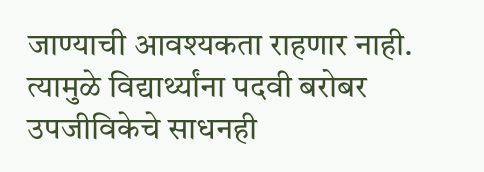जाण्याची आवश्यकता राहणार नाही. त्यामुळे विद्यार्थ्यांना पदवी बरोबर उपजीविकेचे साधनही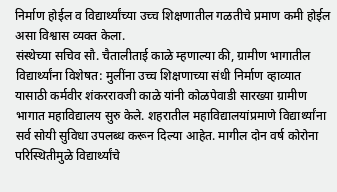निर्माण होईल व विद्यार्थ्यांच्या उच्च शिक्षणातील गळतीचे प्रमाण कमी होईल असा विश्वास व्यक्त केला.
संस्थेच्या सचिव सौ. चैतालीताई काळे म्हणाल्या की, ग्रामीण भागातील विद्यार्थ्यांना विशेषत: मुलींना उच्च शिक्षणाच्या संधी निर्माण व्हाव्यात यासाठी कर्मवीर शंकररावजी काळे यांनी कोळपेवाडी सारख्या ग्रामीण भागात महाविद्यालय सुरु केले. शहरातील महाविद्यालयांप्रमाणे विद्यार्थ्यांना सर्व सोयी सुविधा उपलब्ध करून दिल्या आहेत. मागील दोन वर्ष कोरोना परिस्थितीमुळे विद्यार्थ्यांचे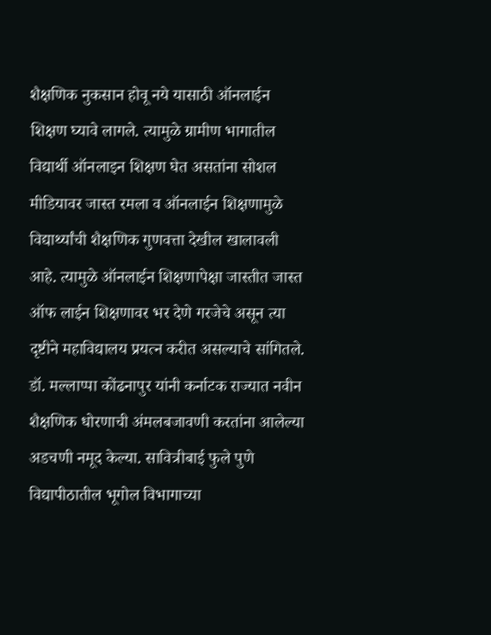शैक्षणिक नुकसान होवू नये यासाठी ऑनलाईन शिक्षण घ्यावे लागले. त्यामुळे ग्रामीण भागातील विद्यार्थी ऑनलाइन शिक्षण घेत असतांना सोशल मीडियावर जास्त रमला व ऑनलाईन शिक्षणामुळे विद्यार्थ्यांची शैक्षणिक गुणवत्ता देखील खालावली आहे. त्यामुळे ऑनलाईन शिक्षणापेक्षा जास्तीत जास्त ऑफ लाईन शिक्षणावर भर देणे गरजेचे असून त्या दृष्टीने महाविद्यालय प्रयत्न करीत असल्याचे सांगितले.
डॉ. मल्लाप्पा कोंढनापुर यांनी कर्नाटक राज्यात नवीन शैक्षणिक धोरणाची अंमलबजावणी करतांना आलेल्या अडचणी नमूद केल्या. सावित्रीबाई फुले पुणे विद्यापीठातील भूगोल विभागाच्या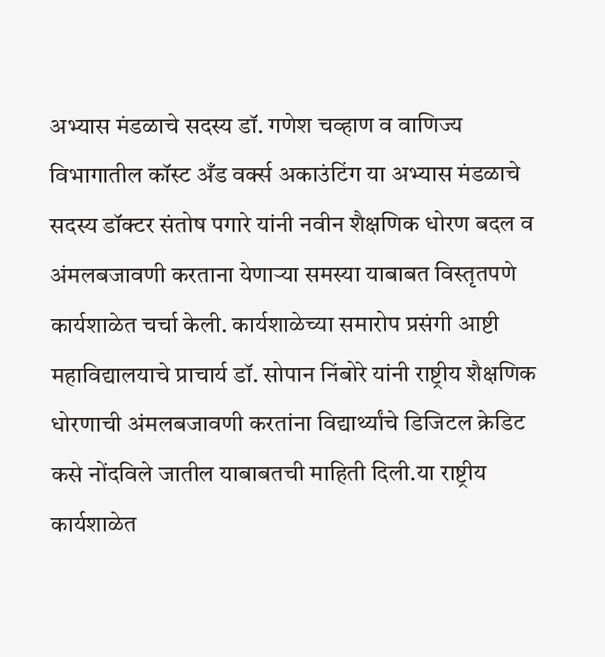अभ्यास मंडळाचे सदस्य डॉ. गणेश चव्हाण व वाणिज्य विभागातील कॉस्ट अँड वर्क्स अकाउंटिंग या अभ्यास मंडळाचे सदस्य डॉक्टर संतोष पगारे यांनी नवीन शैक्षणिक धोरण बदल व अंमलबजावणी करताना येणाऱ्या समस्या याबाबत विस्तृतपणे कार्यशाळेत चर्चा केली. कार्यशाळेच्या समारोप प्रसंगी आष्टी महाविद्यालयाचे प्राचार्य डॉ. सोपान निंबोरे यांनी राष्ट्रीय शैक्षणिक धोरणाची अंमलबजावणी करतांना विद्यार्थ्यांचे डिजिटल क्रेडिट कसे नोंदविले जातील याबाबतची माहिती दिली.या राष्ट्रीय कार्यशाळेत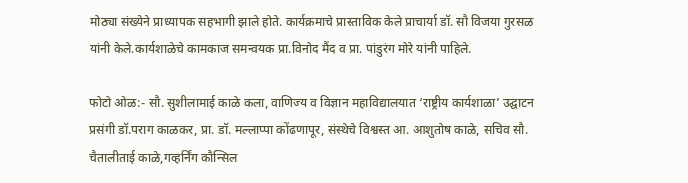मोठ्या संख्येने प्राध्यापक सहभागी झाले होते. कार्यक्रमाचे प्रास्ताविक केले प्राचार्या डॉ. सौ विजया गुरसळ यांनी केले.कार्यशाळेचे कामकाज समन्वयक प्रा.विनोद मैंद व प्रा. पांडुरंग मोरे यांनी पाहिले.

फोटो ओळ:- सौ. सुशीलामाई काळे कला, वाणिज्य व विज्ञान महाविद्यालयात ‘राष्ट्रीय कार्यशाळा’ उद्घाटन प्रसंगी डॉ.पराग काळकर, प्रा. डॉ. मल्लाप्पा कोंढणापूर, संस्थेचे विश्वस्त आ. आशुतोष काळे, सचिव सौ. चैतालीताई काळे,गव्हर्निंग कौन्सिल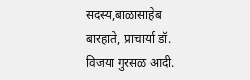सदस्य,बाळासाहेब बारहाते, प्राचार्या डॉ. विजया गुरसळ आदी.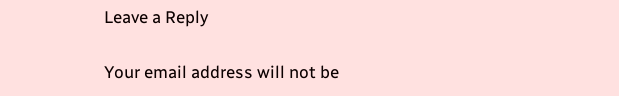Leave a Reply

Your email address will not be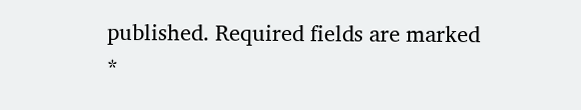published. Required fields are marked *